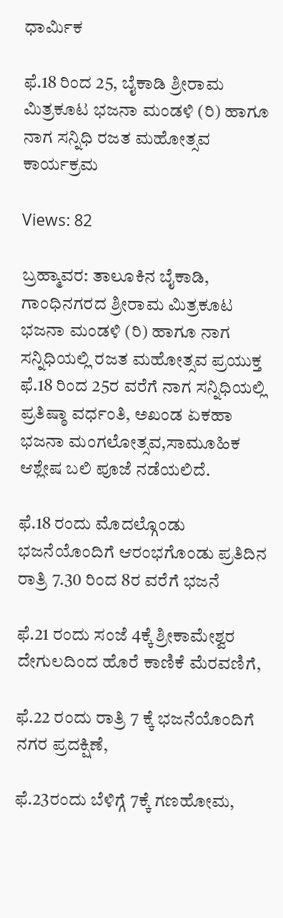ಧಾರ್ಮಿಕ

ಫೆ.18 ರಿಂದ 25, ಬೈಕಾಡಿ ಶ್ರೀರಾಮ ಮಿತ್ರಕೂಟ ಭಜನಾ ಮಂಡಳಿ (ರಿ) ಹಾಗೂ ನಾಗ ಸನ್ನಿಧಿ ರಜತ ಮಹೋತ್ಸವ ಕಾರ್ಯಕ್ರಮ

Views: 82

ಬ್ರಹ್ಮಾವರ: ತಾಲೂಕಿನ ಬೈಕಾಡಿ, ಗಾಂಧಿನಗರದ ಶ್ರೀರಾಮ ಮಿತ್ರಕೂಟ ಭಜನಾ ಮಂಡಳಿ (ರಿ) ಹಾಗೂ ನಾಗ ಸನ್ನಿಧಿಯಲ್ಲಿ ರಜತ ಮಹೋತ್ಸವ ಪ್ರಯುಕ್ತ ಫೆ.18 ರಿಂದ 25ರ ವರೆಗೆ ನಾಗ ಸನ್ನಿಧಿಯಲ್ಲಿ ಪ್ರತಿಷ್ಠಾ ವರ್ಧಂತಿ, ಅಖಂಡ ಏಕಹಾ ಭಜನಾ ಮಂಗಲೋತ್ಸವ,ಸಾಮೂಹಿಕ ಆಶ್ಲೇಷ ಬಲಿ ಪೂಜೆ ನಡೆಯಲಿದೆ.

ಫೆ.18 ರಂದು ಮೊದಲ್ಗೊಂಡು ಭಜನೆಯೊಂದಿಗೆ ಆರಂಭಗೊಂಡು ಪ್ರತಿದಿನ ರಾತ್ರಿ 7.30 ರಿಂದ 8ರ ವರೆಗೆ ಭಜನೆ

ಫೆ.21 ರಂದು ಸಂಜೆ 4ಕ್ಕೆ ಶ್ರೀಕಾಮೇಶ್ವರ ದೇಗುಲದಿಂದ ಹೊರೆ ಕಾಣಿಕೆ ಮೆರವಣಿಗೆ,

ಫೆ.22 ರಂದು ರಾತ್ರಿ 7 ಕ್ಕೆ ಭಜನೆಯೊಂದಿಗೆ ನಗರ ಪ್ರದಕ್ಷಿಣೆ,

ಫೆ.23ರಂದು ಬೆಳಿಗ್ಗೆ 7ಕ್ಕೆ ಗಣಹೋಮ,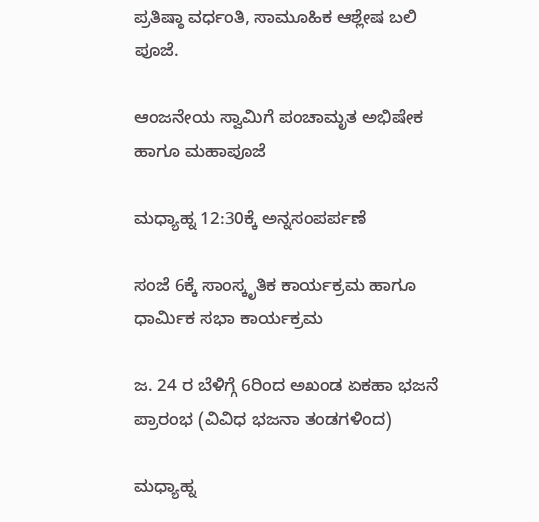ಪ್ರತಿಷ್ಠಾ ವರ್ಧಂತಿ, ಸಾಮೂಹಿಕ ಆಶ್ಲೇಷ ಬಲಿ ಪೂಜೆ.

ಆಂಜನೇಯ ಸ್ವಾಮಿಗೆ ಪಂಚಾಮೃತ ಅಭಿಷೇಕ ಹಾಗೂ ಮಹಾಪೂಜೆ

ಮಧ್ಯಾಹ್ನ 12:30ಕ್ಕೆ ಅನ್ನಸಂಪರ್ಪಣೆ

ಸಂಜೆ 6ಕ್ಕೆ ಸಾಂಸ್ಕೃತಿಕ ಕಾರ್ಯಕ್ರಮ ಹಾಗೂ ಧಾರ್ಮಿಕ ಸಭಾ ಕಾರ್ಯಕ್ರಮ

ಜ. 24 ರ ಬೆಳಿಗ್ಗೆ 6ರಿಂದ ಅಖಂಡ ಏಕಹಾ ಭಜನೆ ಪ್ರಾರಂಭ (ವಿವಿಧ ಭಜನಾ ತಂಡಗಳಿಂದ)

ಮಧ್ಯಾಹ್ನ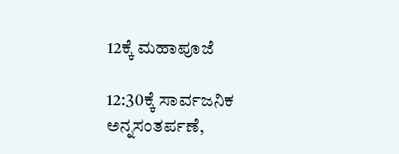12ಕ್ಕೆ ಮಹಾಪೂಜೆ

12:30ಕ್ಕೆ ಸಾರ್ವಜನಿಕ ಅನ್ನಸಂತರ್ಪಣೆ,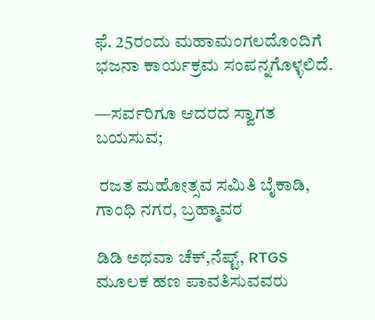ಫೆ. 25ರಂದು ಮಹಾಮಂಗಲದೊಂದಿಗೆ ಭಜನಾ ಕಾರ್ಯಕ್ರಮ ಸಂಪನ್ನಗೊಳ್ಳಲಿದೆ.

—ಸರ್ವರಿಗೂ ಆದರದ ಸ್ವಾಗತ ಬಯಸುವ;

 ರಜತ ಮಹೋತ್ಸವ ಸಮಿತಿ ಬೈಕಾಡಿ, ಗಾಂಧಿ ನಗರ, ಬ್ರಹ್ಮಾವರ

ಡಿಡಿ ಅಥವಾ ಚೆಕ್,ನೆಪ್ಟ್, RTGS ಮೂಲಕ ಹಣ ಪಾವತಿಸುವವರು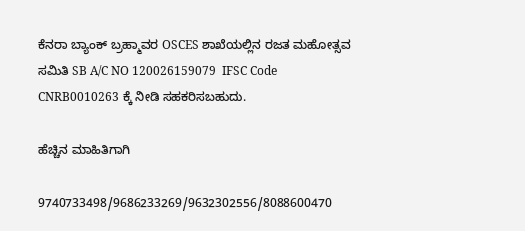ಕೆನರಾ ಬ್ಯಾಂಕ್ ಬ್ರಹ್ಮಾವರ OSCES ಶಾಖೆಯಲ್ಲಿನ ರಜತ ಮಹೋತ್ಸವ ಸಮಿತಿ SB A/C NO 120026159079  IFSC Code CNRB0010263 ಕ್ಕೆ ನೀಡಿ ಸಹಕರಿಸಬಹುದು.

ಹೆಚ್ಚಿನ ಮಾಹಿತಿಗಾಗಿ

9740733498/9686233269/9632302556/8088600470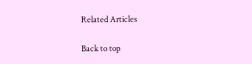Related Articles

Back to top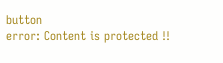button
error: Content is protected !!